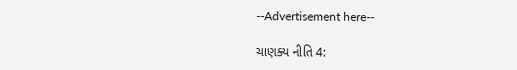--Advertisement here--

ચાણક્ય નીતિ 4: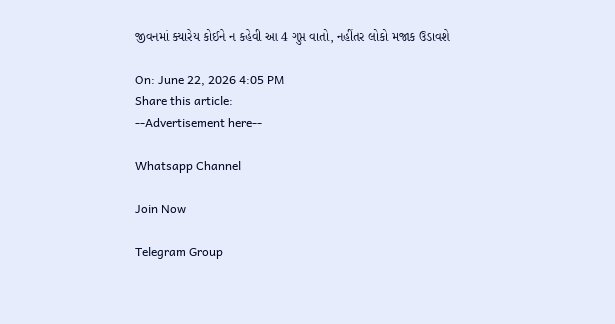જીવનમાં ક્યારેય કોઈને ન કહેવી આ 4 ગુપ્ત વાતો, નહીંતર લોકો મજાક ઉડાવશે

On: June 22, 2026 4:05 PM
Share this article:
--Advertisement here--

Whatsapp Channel

Join Now

Telegram Group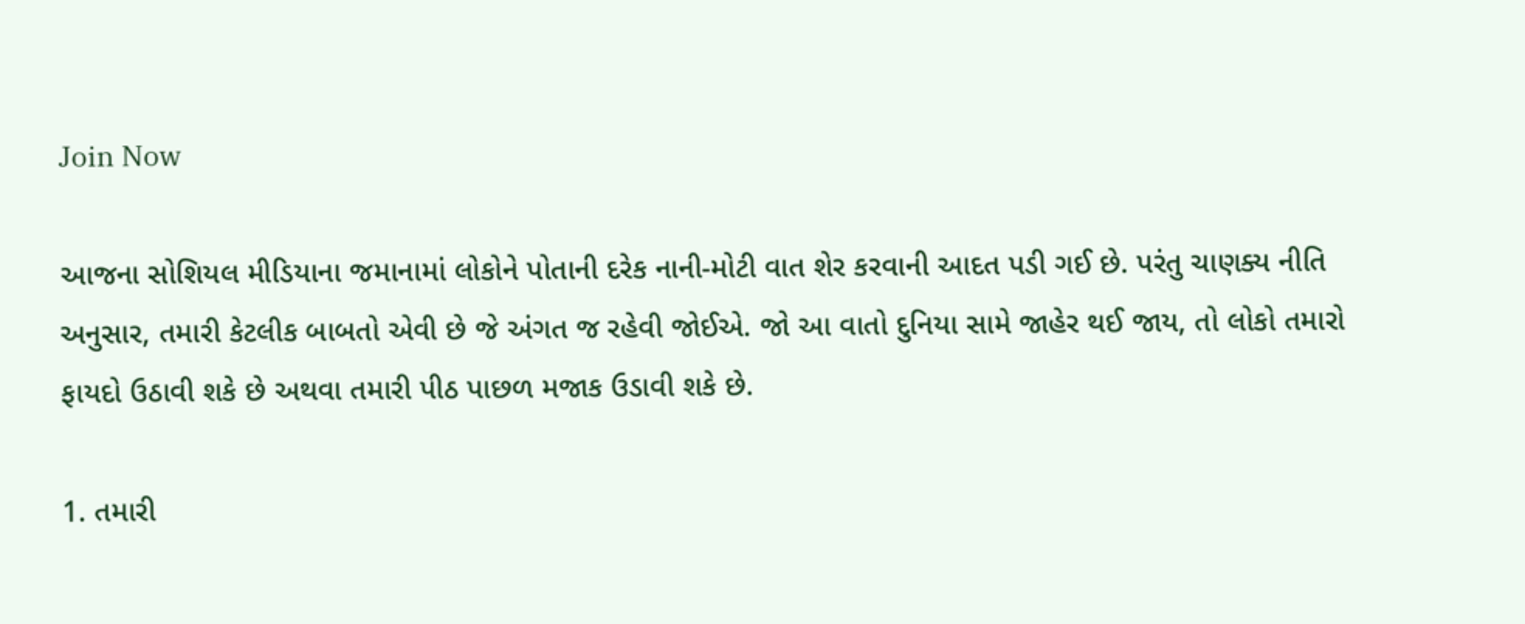Join Now

આજના સોશિયલ મીડિયાના જમાનામાં લોકોને પોતાની દરેક નાની-મોટી વાત શેર કરવાની આદત પડી ગઈ છે. પરંતુ ચાણક્ય નીતિ અનુસાર, તમારી કેટલીક બાબતો એવી છે જે અંગત જ રહેવી જોઈએ. જો આ વાતો દુનિયા સામે જાહેર થઈ જાય, તો લોકો તમારો ફાયદો ઉઠાવી શકે છે અથવા તમારી પીઠ પાછળ મજાક ઉડાવી શકે છે.

1. તમારી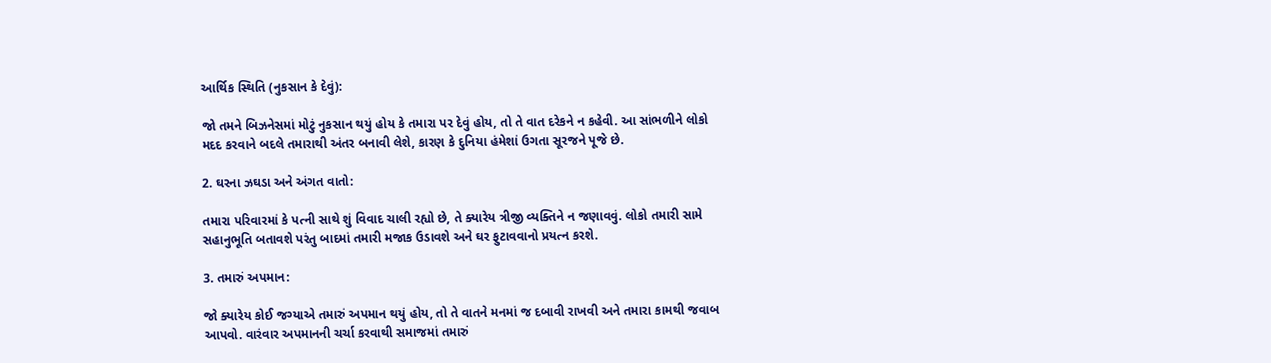આર્થિક સ્થિતિ (નુકસાન કે દેવું):

જો તમને બિઝનેસમાં મોટું નુકસાન થયું હોય કે તમારા પર દેવું હોય, તો તે વાત દરેકને ન કહેવી. આ સાંભળીને લોકો મદદ કરવાને બદલે તમારાથી અંતર બનાવી લેશે, કારણ કે દુનિયા હંમેશાં ઉગતા સૂરજને પૂજે છે.

2. ઘરના ઝઘડા અને અંગત વાતો:

તમારા પરિવારમાં કે પત્ની સાથે શું વિવાદ ચાલી રહ્યો છે, તે ક્યારેય ત્રીજી વ્યક્તિને ન જણાવવું. લોકો તમારી સામે સહાનુભૂતિ બતાવશે પરંતુ બાદમાં તમારી મજાક ઉડાવશે અને ઘર ફુટાવવાનો પ્રયત્ન કરશે.

3. તમારું અપમાન:

જો ક્યારેય કોઈ જગ્યાએ તમારું અપમાન થયું હોય, તો તે વાતને મનમાં જ દબાવી રાખવી અને તમારા કામથી જવાબ આપવો. વારંવાર અપમાનની ચર્ચા કરવાથી સમાજમાં તમારું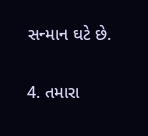સન્માન ઘટે છે.

4. તમારા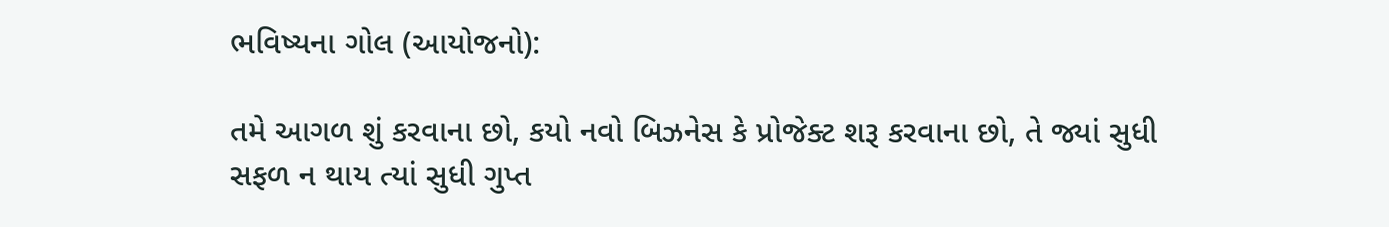ભવિષ્યના ગોલ (આયોજનો):

તમે આગળ શું કરવાના છો, કયો નવો બિઝનેસ કે પ્રોજેક્ટ શરૂ કરવાના છો, તે જ્યાં સુધી સફળ ન થાય ત્યાં સુધી ગુપ્ત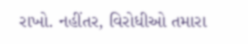રાખો. નહીંતર, વિરોધીઓ તમારા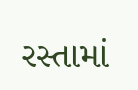રસ્તામાં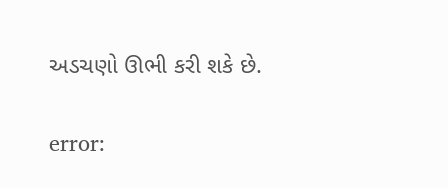અડચણો ઊભી કરી શકે છે.

error: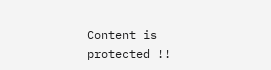Content is protected !!